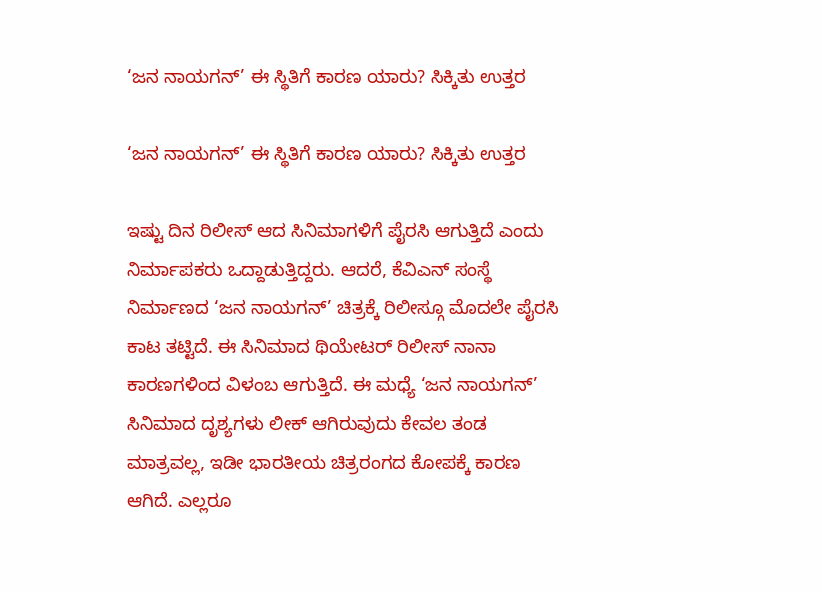‘ಜನ ನಾಯಗನ್’ ಈ ಸ್ಥಿತಿಗೆ ಕಾರಣ ಯಾರು? ಸಿಕ್ಕಿತು ಉತ್ತರ

‘ಜನ ನಾಯಗನ್’ ಈ ಸ್ಥಿತಿಗೆ ಕಾರಣ ಯಾರು? ಸಿಕ್ಕಿತು ಉತ್ತರ

ಇಷ್ಟು ದಿನ ರಿಲೀಸ್ ಆದ ಸಿನಿಮಾಗಳಿಗೆ ಪೈರಸಿ ಆಗುತ್ತಿದೆ ಎಂದು ನಿರ್ಮಾಪಕರು ಒದ್ದಾಡುತ್ತಿದ್ದರು. ಆದರೆ, ಕೆವಿಎನ್ ಸಂಸ್ಥೆ ನಿರ್ಮಾಣದ ‘ಜನ ನಾಯಗನ್’ ಚಿತ್ರಕ್ಕೆ ರಿಲೀಸ್ಗೂ ಮೊದಲೇ ಪೈರಸಿ ಕಾಟ ತಟ್ಟಿದೆ. ಈ ಸಿನಿಮಾದ ಥಿಯೇಟರ್ ರಿಲೀಸ್ ನಾನಾ ಕಾರಣಗಳಿಂದ ವಿಳಂಬ ಆಗುತ್ತಿದೆ. ಈ ಮಧ್ಯೆ ‘ಜನ ನಾಯಗನ್’ ಸಿನಿಮಾದ ದೃಶ್ಯಗಳು ಲೀಕ್ ಆಗಿರುವುದು ಕೇವಲ ತಂಡ ಮಾತ್ರವಲ್ಲ, ಇಡೀ ಭಾರತೀಯ ಚಿತ್ರರಂಗದ ಕೋಪಕ್ಕೆ ಕಾರಣ ಆಗಿದೆ. ಎಲ್ಲರೂ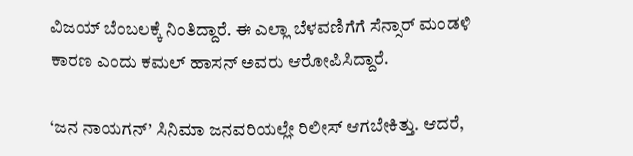ವಿಜಯ್ ಬೆಂಬಲಕ್ಕೆ ನಿಂತಿದ್ದಾರೆ. ಈ ಎಲ್ಲಾ ಬೆಳವಣಿಗೆಗೆ ಸೆನ್ಸಾರ್ ಮಂಡಳಿ ಕಾರಣ ಎಂದು ಕಮಲ್ ಹಾಸನ್ ಅವರು ಆರೋಪಿಸಿದ್ದಾರೆ.

‘ಜನ ನಾಯಗನ್’ ಸಿನಿಮಾ ಜನವರಿಯಲ್ಲೇ ರಿಲೀಸ್ ಆಗಬೇಕಿತ್ತು. ಆದರೆ,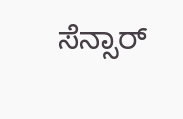ಸೆನ್ಸಾರ್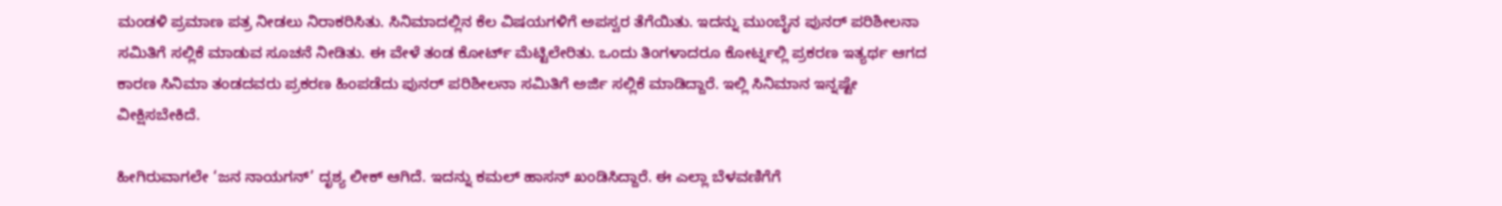ಮಂಡಳಿ ಪ್ರಮಾಣ ಪತ್ರ ನೀಡಲು ನಿರಾಕರಿಸಿತು. ಸಿನಿಮಾದಲ್ಲಿನ ಕೆಲ ವಿಷಯಗಳಿಗೆ ಅಪಸ್ವರ ತೆಗೆಯಿತು. ಇದನ್ನು ಮುಂಬೈನ ಪುನರ್ ಪರಿಶೀಲನಾ ಸಮಿತಿಗೆ ಸಲ್ಲಿಕೆ ಮಾಡುವ ಸೂಚನೆ ನೀಡಿತು. ಈ ವೇಳೆ ತಂಡ ಕೋರ್ಟ್ ಮೆಟ್ಟಿಲೇರಿತು. ಒಂದು ತಿಂಗಳಾದರೂ ಕೋರ್ಟ್ನಲ್ಲಿ ಪ್ರಕರಣ ಇತ್ಯರ್ಥ ಆಗದ ಕಾರಣ ಸಿನಿಮಾ ತಂಡದವರು ಪ್ರಕರಣ ಹಿಂಪಡೆದು ಪುನರ್ ಪರಿಶೀಲನಾ ಸಮಿತಿಗೆ ಅರ್ಜಿ ಸಲ್ಲಿಕೆ ಮಾಡಿದ್ದಾರೆ. ಇಲ್ಲಿ ಸಿನಿಮಾನ ಇನ್ನಷ್ಟೇ ವೀಕ್ಷಿಸಬೇಕಿದೆ.

ಹೀಗಿರುವಾಗಲೇ ‘ಜನ ನಾಯಗನ್’ ದೃಶ್ಯ ಲೀಕ್ ಆಗಿದೆ. ಇದನ್ನು ಕಮಲ್ ಹಾಸನ್ ಖಂಡಿಸಿದ್ದಾರೆ. ಈ ಎಲ್ಲಾ ಬೆಳವಣಿಗೆಗೆ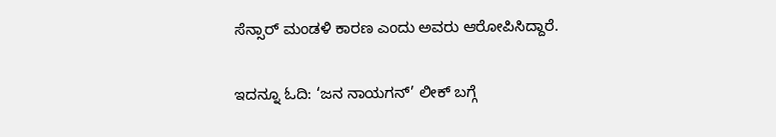ಸೆನ್ಸಾರ್ ಮಂಡಳಿ ಕಾರಣ ಎಂದು ಅವರು ಆರೋಪಿಸಿದ್ದಾರೆ.

ಇದನ್ನೂ ಓದಿ: ‘ಜನ ನಾಯಗನ್’ ಲೀಕ್ ಬಗ್ಗೆ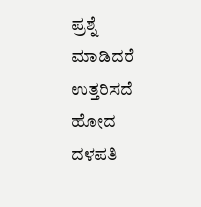ಪ್ರಶ್ನೆ ಮಾಡಿದರೆ ಉತ್ತರಿಸದೆ ಹೋದ ದಳಪತಿ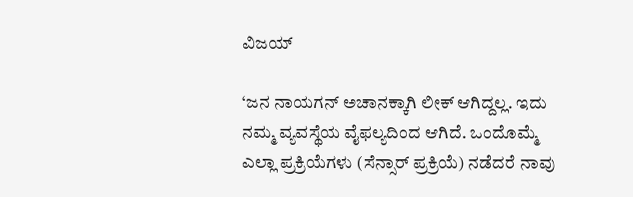ವಿಜಯ್

‘ಜನ ನಾಯಗನ್ ಅಚಾನಕ್ಕಾಗಿ ಲೀಕ್ ಆಗಿದ್ದಲ್ಲ. ಇದು ನಮ್ಮ ವ್ಯವಸ್ಥೆಯ ವೈಫಲ್ಯದಿಂದ ಆಗಿದೆ. ಒಂದೊಮ್ಮೆ ಎಲ್ಲಾ ಪ್ರಕ್ರಿಯೆಗಳು (ಸೆನ್ಸಾರ್ ಪ್ರಕ್ರಿಯೆ) ನಡೆದರೆ ನಾವು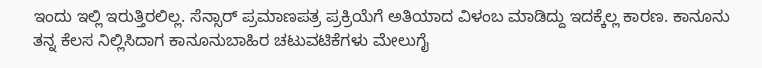ಇಂದು ಇಲ್ಲಿ ಇರುತ್ತಿರಲಿಲ್ಲ. ಸೆನ್ಸಾರ್ ಪ್ರಮಾಣಪತ್ರ ಪ್ರಕ್ರಿಯೆಗೆ ಅತಿಯಾದ ವಿಳಂಬ ಮಾಡಿದ್ದು ಇದಕ್ಕೆಲ್ಲ ಕಾರಣ. ಕಾನೂನು ತನ್ನ ಕೆಲಸ ನಿಲ್ಲಿಸಿದಾಗ ಕಾನೂನುಬಾಹಿರ ಚಟುವಟಿಕೆಗಳು ಮೇಲುಗೈ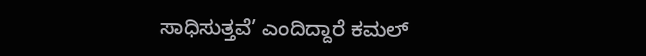ಸಾಧಿಸುತ್ತವೆ’ ಎಂದಿದ್ದಾರೆ ಕಮಲ್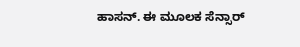ಹಾಸನ್. ಈ ಮೂಲಕ ಸೆನ್ಸಾರ್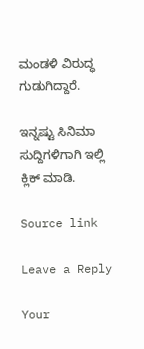ಮಂಡಳಿ ವಿರುದ್ಧ ಗುಡುಗಿದ್ದಾರೆ.

ಇನ್ನಷ್ಟು ಸಿನಿಮಾ ಸುದ್ದಿಗಳಿಗಾಗಿ ಇಲ್ಲಿ ಕ್ಲಿಕ್ ಮಾಡಿ.

Source link

Leave a Reply

Your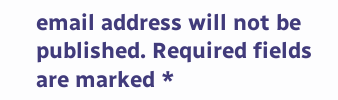email address will not be published. Required fields are marked *